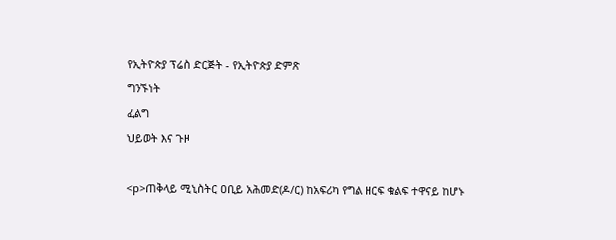የኢትዮጵያ ፕሬስ ድርጅት - የኢትዮጵያ ድምጽ
ግንኙነት
ፈልግ
ህይወት እና ጉዞ

<p>ጠቅላይ ሚኒስትር ዐቢይ አሕመድ(ዶ/ር) ከአፍሪካ የግል ዘርፍ ቁልፍ ተዋናይ ከሆኑ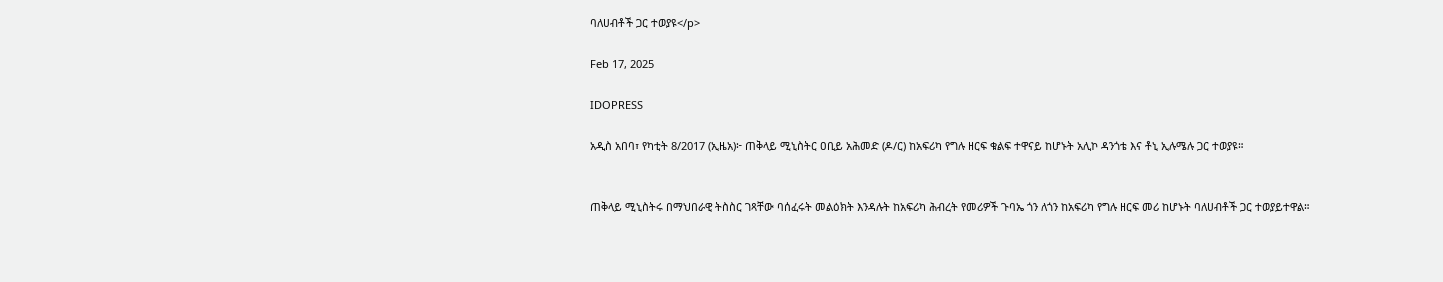ባለሀብቶች ጋር ተወያዩ</p>

Feb 17, 2025

IDOPRESS

አዲስ አበባ፣ የካቲት 8/2017 (ኢዜአ)፦ ጠቅላይ ሚኒስትር ዐቢይ አሕመድ (ዶ/ር) ከአፍሪካ የግሉ ዘርፍ ቁልፍ ተዋናይ ከሆኑት አሊኮ ዳንጎቴ እና ቶኒ ኢሉሜሉ ጋር ተወያዩ።


ጠቅላይ ሚኒስትሩ በማህበራዊ ትስስር ገጻቸው ባሰፈሩት መልዕክት እንዳሉት ከአፍሪካ ሕብረት የመሪዎች ጉባኤ ጎን ለጎን ከአፍሪካ የግሉ ዘርፍ መሪ ከሆኑት ባለሀብቶች ጋር ተወያይተዋል።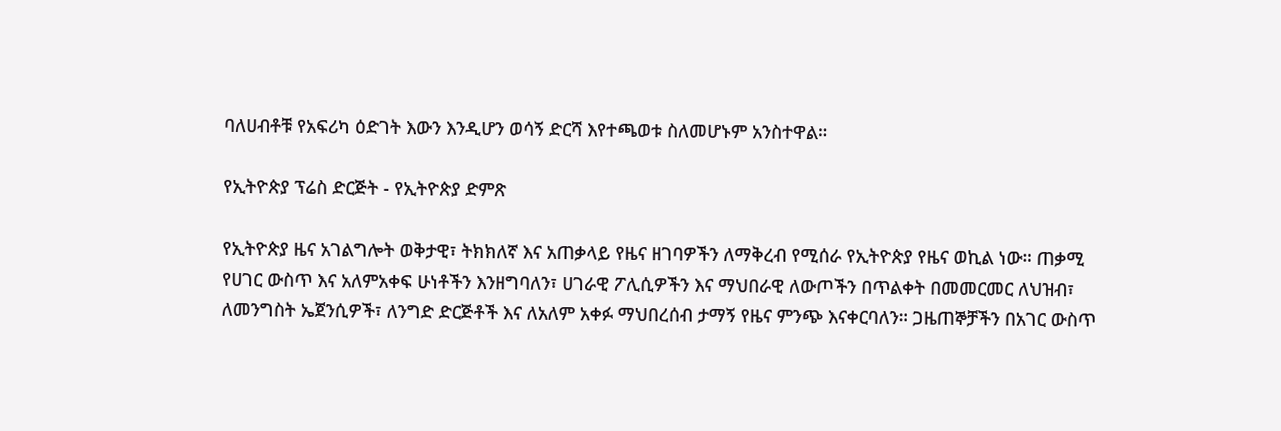ባለሀብቶቹ የአፍሪካ ዕድገት እውን እንዲሆን ወሳኝ ድርሻ እየተጫወቱ ስለመሆኑም አንስተዋል።

የኢትዮጵያ ፕሬስ ድርጅት - የኢትዮጵያ ድምጽ

የኢትዮጵያ ዜና አገልግሎት ወቅታዊ፣ ትክክለኛ እና አጠቃላይ የዜና ዘገባዎችን ለማቅረብ የሚሰራ የኢትዮጵያ የዜና ወኪል ነው። ጠቃሚ የሀገር ውስጥ እና አለምአቀፍ ሁነቶችን እንዘግባለን፣ ሀገራዊ ፖሊሲዎችን እና ማህበራዊ ለውጦችን በጥልቀት በመመርመር ለህዝብ፣ ለመንግስት ኤጀንሲዎች፣ ለንግድ ድርጅቶች እና ለአለም አቀፉ ማህበረሰብ ታማኝ የዜና ምንጭ እናቀርባለን። ጋዜጠኞቻችን በአገር ውስጥ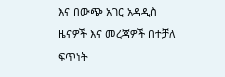እና በውጭ አገር አዳዲስ ዜናዎች እና መረጃዎች በተቻለ ፍጥነት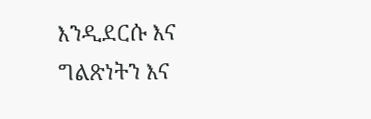እንዲደርሱ እና ግልጽነትን እና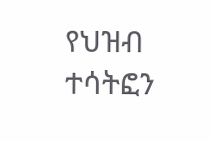የህዝብ ተሳትፎን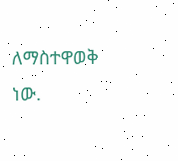ለማስተዋወቅ ነው.